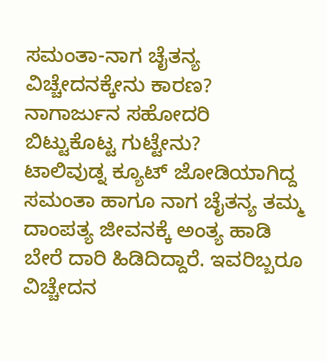ಸಮಂತಾ-ನಾಗ ಚೈತನ್ಯ ವಿಚ್ಚೇದನಕ್ಕೇನು ಕಾರಣ? ನಾಗಾರ್ಜುನ ಸಹೋದರಿ ಬಿಟ್ಟುಕೊಟ್ಟ ಗುಟ್ಟೇನು?
ಟಾಲಿವುಡ್ನ ಕ್ಯೂಟ್ ಜೋಡಿಯಾಗಿದ್ದ ಸಮಂತಾ ಹಾಗೂ ನಾಗ ಚೈತನ್ಯ ತಮ್ಮ ದಾಂಪತ್ಯ ಜೀವನಕ್ಕೆ ಅಂತ್ಯ ಹಾಡಿ ಬೇರೆ ದಾರಿ ಹಿಡಿದಿದ್ದಾರೆ. ಇವರಿಬ್ಬರೂ ವಿಚ್ಚೇದನ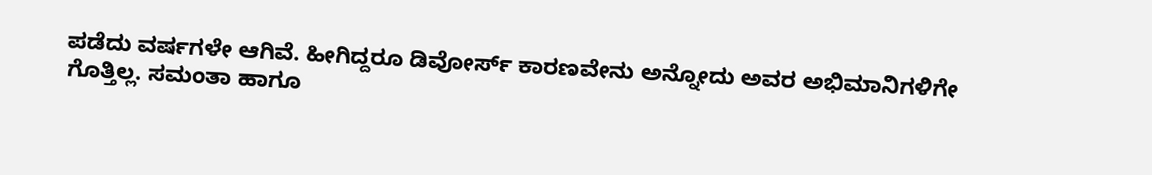ಪಡೆದು ವರ್ಷಗಳೇ ಆಗಿವೆ. ಹೀಗಿದ್ದರೂ ಡಿವೋರ್ಸ್ ಕಾರಣವೇನು ಅನ್ನೋದು ಅವರ ಅಭಿಮಾನಿಗಳಿಗೇ ಗೊತ್ತಿಲ್ಲ. ಸಮಂತಾ ಹಾಗೂ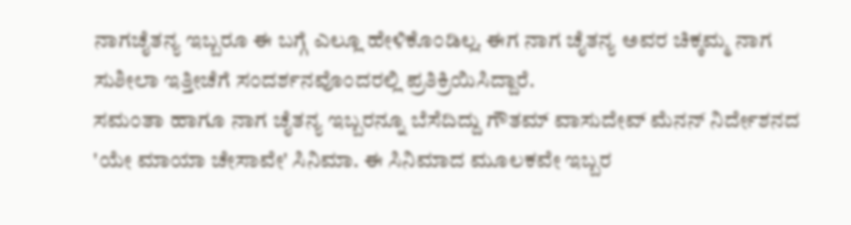ನಾಗಚೈತನ್ಯ ಇಬ್ಬರೂ ಈ ಬಗ್ಗೆ ಎಲ್ಲೂ ಹೇಳಿಕೊಂಡಿಲ್ಲ. ಈಗ ನಾಗ ಚೈತನ್ಯ ಅವರ ಚಿಕ್ಕಮ್ಮ ನಾಗ ಸುಶೀಲಾ ಇತ್ತೀಚೆಗೆ ಸಂದರ್ಶನವೊಂದರಲ್ಲಿ ಪ್ರತಿಕ್ರಿಯಿಸಿದ್ದಾರೆ.
ಸಮಂತಾ ಹಾಗೂ ನಾಗ ಚೈತನ್ಯ ಇಬ್ಬರನ್ನೂ ಬೆಸೆದಿದ್ದು ಗೌತಮ್ ವಾಸುದೇವ್ ಮೆನನ್ ನಿರ್ದೇಶನದ 'ಯೇ ಮಾಯಾ ಚೇಸಾವೇ' ಸಿನಿಮಾ. ಈ ಸಿನಿಮಾದ ಮೂಲಕವೇ ಇಬ್ಬರ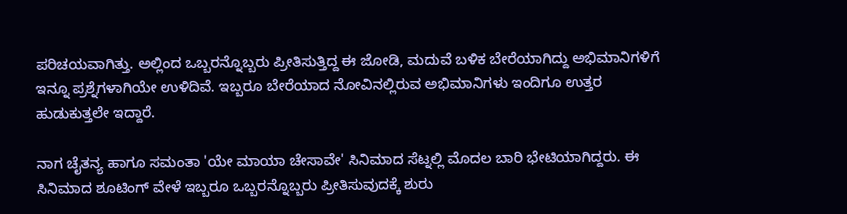ಪರಿಚಯವಾಗಿತ್ತು. ಅಲ್ಲಿಂದ ಒಬ್ಬರನ್ನೊಬ್ಬರು ಪ್ರೀತಿಸುತ್ತಿದ್ದ ಈ ಜೋಡಿ, ಮದುವೆ ಬಳಿಕ ಬೇರೆಯಾಗಿದ್ದು ಅಭಿಮಾನಿಗಳಿಗೆ ಇನ್ನೂ ಪ್ರಶ್ನೆಗಳಾಗಿಯೇ ಉಳಿದಿವೆ. ಇಬ್ಬರೂ ಬೇರೆಯಾದ ನೋವಿನಲ್ಲಿರುವ ಅಭಿಮಾನಿಗಳು ಇಂದಿಗೂ ಉತ್ತರ ಹುಡುಕುತ್ತಲೇ ಇದ್ದಾರೆ.

ನಾಗ ಚೈತನ್ಯ ಹಾಗೂ ಸಮಂತಾ 'ಯೇ ಮಾಯಾ ಚೇಸಾವೇ' ಸಿನಿಮಾದ ಸೆಟ್ನಲ್ಲಿ ಮೊದಲ ಬಾರಿ ಭೇಟಿಯಾಗಿದ್ದರು. ಈ ಸಿನಿಮಾದ ಶೂಟಿಂಗ್ ವೇಳೆ ಇಬ್ಬರೂ ಒಬ್ಬರನ್ನೊಬ್ಬರು ಪ್ರೀತಿಸುವುದಕ್ಕೆ ಶುರು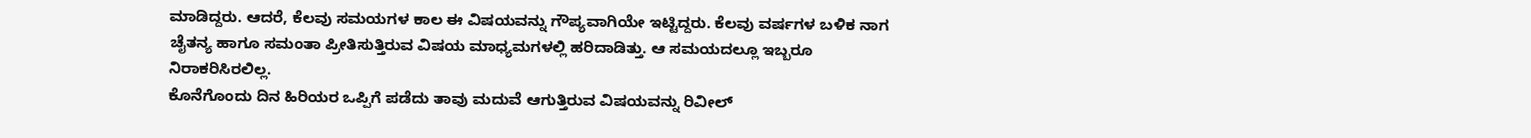ಮಾಡಿದ್ದರು. ಆದರೆ, ಕೆಲವು ಸಮಯಗಳ ಕಾಲ ಈ ವಿಷಯವನ್ನು ಗೌಪ್ಯವಾಗಿಯೇ ಇಟ್ಟಿದ್ದರು. ಕೆಲವು ವರ್ಷಗಳ ಬಳಿಕ ನಾಗ ಚೈತನ್ಯ ಹಾಗೂ ಸಮಂತಾ ಪ್ರೀತಿಸುತ್ತಿರುವ ವಿಷಯ ಮಾಧ್ಯಮಗಳಲ್ಲಿ ಹರಿದಾಡಿತ್ತು. ಆ ಸಮಯದಲ್ಲೂ ಇಬ್ಬರೂ ನಿರಾಕರಿಸಿರಲಿಲ್ಲ.
ಕೊನೆಗೊಂದು ದಿನ ಹಿರಿಯರ ಒಪ್ಪಿಗೆ ಪಡೆದು ತಾವು ಮದುವೆ ಆಗುತ್ತಿರುವ ವಿಷಯವನ್ನು ರಿವೀಲ್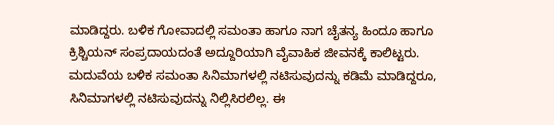ಮಾಡಿದ್ದರು. ಬಳಿಕ ಗೋವಾದಲ್ಲಿ ಸಮಂತಾ ಹಾಗೂ ನಾಗ ಚೈತನ್ಯ ಹಿಂದೂ ಹಾಗೂ ಕ್ರಿಶ್ಚಿಯನ್ ಸಂಪ್ರದಾಯದಂತೆ ಅದ್ದೂರಿಯಾಗಿ ವೈವಾಹಿಕ ಜೀವನಕ್ಕೆ ಕಾಲಿಟ್ಟರು. ಮದುವೆಯ ಬಳಿಕ ಸಮಂತಾ ಸಿನಿಮಾಗಳಲ್ಲಿ ನಟಿಸುವುದನ್ನು ಕಡಿಮೆ ಮಾಡಿದ್ದರೂ, ಸಿನಿಮಾಗಳಲ್ಲಿ ನಟಿಸುವುದನ್ನು ನಿಲ್ಲಿಸಿರಲಿಲ್ಲ. ಈ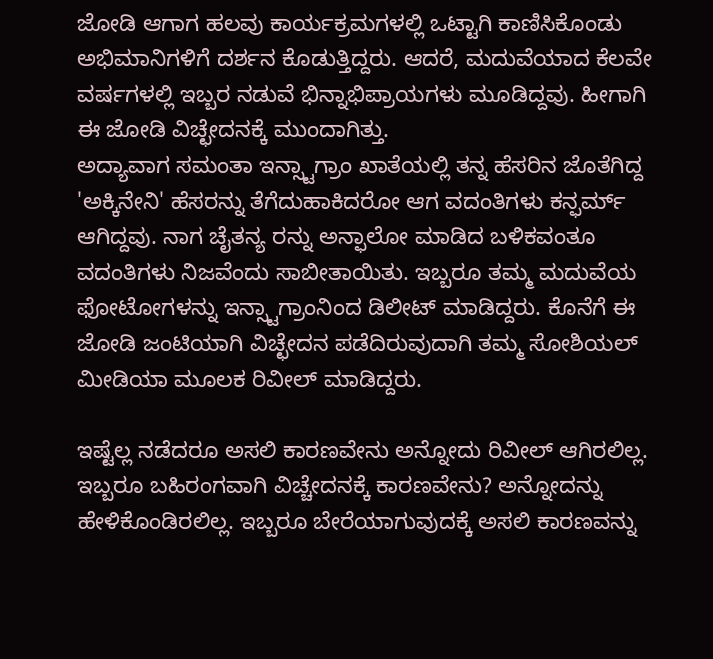ಜೋಡಿ ಆಗಾಗ ಹಲವು ಕಾರ್ಯಕ್ರಮಗಳಲ್ಲಿ ಒಟ್ಟಾಗಿ ಕಾಣಿಸಿಕೊಂಡು ಅಭಿಮಾನಿಗಳಿಗೆ ದರ್ಶನ ಕೊಡುತ್ತಿದ್ದರು. ಆದರೆ, ಮದುವೆಯಾದ ಕೆಲವೇ ವರ್ಷಗಳಲ್ಲಿ ಇಬ್ಬರ ನಡುವೆ ಭಿನ್ನಾಭಿಪ್ರಾಯಗಳು ಮೂಡಿದ್ದವು. ಹೀಗಾಗಿ ಈ ಜೋಡಿ ವಿಚ್ಛೇದನಕ್ಕೆ ಮುಂದಾಗಿತ್ತು.
ಅದ್ಯಾವಾಗ ಸಮಂತಾ ಇನ್ಸ್ಟಾಗ್ರಾಂ ಖಾತೆಯಲ್ಲಿ ತನ್ನ ಹೆಸರಿನ ಜೊತೆಗಿದ್ದ 'ಅಕ್ಕಿನೇನಿ' ಹೆಸರನ್ನು ತೆಗೆದುಹಾಕಿದರೋ ಆಗ ವದಂತಿಗಳು ಕನ್ಫರ್ಮ್ ಆಗಿದ್ದವು. ನಾಗ ಚೈತನ್ಯ ರನ್ನು ಅನ್ಫಾಲೋ ಮಾಡಿದ ಬಳಿಕವಂತೂ ವದಂತಿಗಳು ನಿಜವೆಂದು ಸಾಬೀತಾಯಿತು. ಇಬ್ಬರೂ ತಮ್ಮ ಮದುವೆಯ ಫೋಟೋಗಳನ್ನು ಇನ್ಸ್ಟಾಗ್ರಾಂನಿಂದ ಡಿಲೀಟ್ ಮಾಡಿದ್ದರು. ಕೊನೆಗೆ ಈ ಜೋಡಿ ಜಂಟಿಯಾಗಿ ವಿಚ್ಛೇದನ ಪಡೆದಿರುವುದಾಗಿ ತಮ್ಮ ಸೋಶಿಯಲ್ ಮೀಡಿಯಾ ಮೂಲಕ ರಿವೀಲ್ ಮಾಡಿದ್ದರು.

ಇಷ್ಟೆಲ್ಲ ನಡೆದರೂ ಅಸಲಿ ಕಾರಣವೇನು ಅನ್ನೋದು ರಿವೀಲ್ ಆಗಿರಲಿಲ್ಲ. ಇಬ್ಬರೂ ಬಹಿರಂಗವಾಗಿ ವಿಚ್ಚೇದನಕ್ಕೆ ಕಾರಣವೇನು? ಅನ್ನೋದನ್ನು ಹೇಳಿಕೊಂಡಿರಲಿಲ್ಲ. ಇಬ್ಬರೂ ಬೇರೆಯಾಗುವುದಕ್ಕೆ ಅಸಲಿ ಕಾರಣವನ್ನು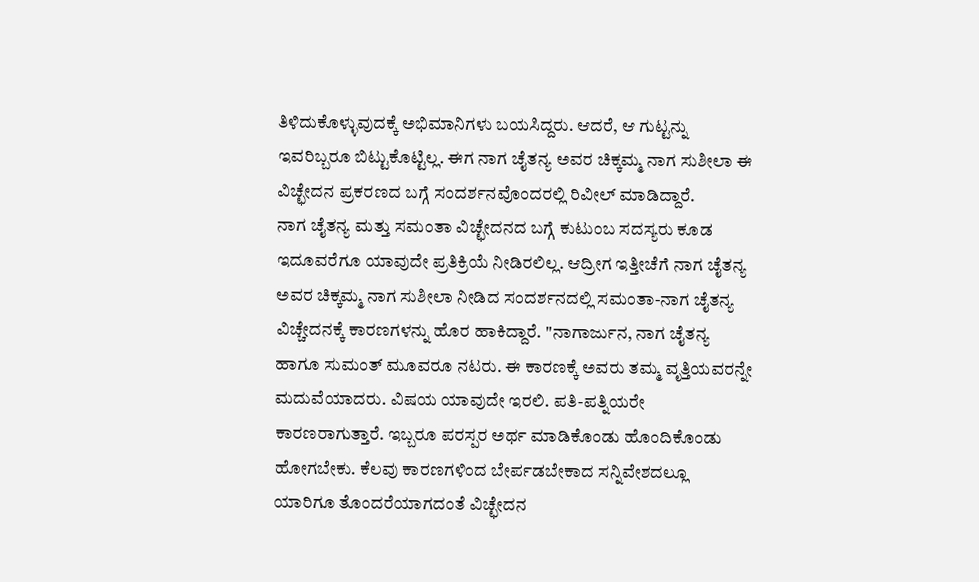ತಿಳಿದುಕೊಳ್ಳುವುದಕ್ಕೆ ಅಭಿಮಾನಿಗಳು ಬಯಸಿದ್ದರು. ಆದರೆ, ಆ ಗುಟ್ಟನ್ನು ಇವರಿಬ್ಬರೂ ಬಿಟ್ಟುಕೊಟ್ಟಿಲ್ಲ. ಈಗ ನಾಗ ಚೈತನ್ಯ ಅವರ ಚಿಕ್ಕಮ್ಮ ನಾಗ ಸುಶೀಲಾ ಈ ವಿಚ್ಛೇದನ ಪ್ರಕರಣದ ಬಗ್ಗೆ ಸಂದರ್ಶನವೊಂದರಲ್ಲಿ ರಿವೀಲ್ ಮಾಡಿದ್ದಾರೆ.
ನಾಗ ಚೈತನ್ಯ ಮತ್ತು ಸಮಂತಾ ವಿಚ್ಛೇದನದ ಬಗ್ಗೆ ಕುಟುಂಬ ಸದಸ್ಯರು ಕೂಡ ಇದೂವರೆಗೂ ಯಾವುದೇ ಪ್ರತಿಕ್ರಿಯೆ ನೀಡಿರಲಿಲ್ಲ. ಆದ್ರೀಗ ಇತ್ತೀಚೆಗೆ ನಾಗ ಚೈತನ್ಯ ಅವರ ಚಿಕ್ಕಮ್ಮ ನಾಗ ಸುಶೀಲಾ ನೀಡಿದ ಸಂದರ್ಶನದಲ್ಲಿ ಸಮಂತಾ-ನಾಗ ಚೈತನ್ಯ ವಿಚ್ಚೇದನಕ್ಕೆ ಕಾರಣಗಳನ್ನು ಹೊರ ಹಾಕಿದ್ದಾರೆ. "ನಾಗಾರ್ಜುನ, ನಾಗ ಚೈತನ್ಯ ಹಾಗೂ ಸುಮಂತ್ ಮೂವರೂ ನಟರು. ಈ ಕಾರಣಕ್ಕೆ ಅವರು ತಮ್ಮ ವೃತ್ತಿಯವರನ್ನೇ ಮದುವೆಯಾದರು. ವಿಷಯ ಯಾವುದೇ ಇರಲಿ. ಪತಿ-ಪತ್ನಿಯರೇ ಕಾರಣರಾಗುತ್ತಾರೆ. ಇಬ್ಬರೂ ಪರಸ್ಪರ ಅರ್ಥ ಮಾಡಿಕೊಂಡು ಹೊಂದಿಕೊಂಡು ಹೋಗಬೇಕು. ಕೆಲವು ಕಾರಣಗಳಿಂದ ಬೇರ್ಪಡಬೇಕಾದ ಸನ್ನಿವೇಶದಲ್ಲೂ ಯಾರಿಗೂ ತೊಂದರೆಯಾಗದಂತೆ ವಿಚ್ಛೇದನ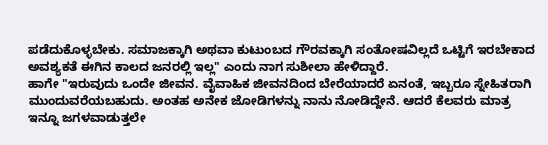ಪಡೆದುಕೊಳ್ಳಬೇಕು. ಸಮಾಜಕ್ಕಾಗಿ ಅಥವಾ ಕುಟುಂಬದ ಗೌರವಕ್ಕಾಗಿ ಸಂತೋಷವಿಲ್ಲದೆ ಒಟ್ಟಿಗೆ ಇರಬೇಕಾದ ಅವಶ್ಯಕತೆ ಈಗಿನ ಕಾಲದ ಜನರಲ್ಲಿ ಇಲ್ಲ" ಎಂದು ನಾಗ ಸುಶೀಲಾ ಹೇಳಿದ್ದಾರೆ.
ಹಾಗೇ "ಇರುವುದು ಒಂದೇ ಜೀವನ. ವೈವಾಹಿಕ ಜೀವನದಿಂದ ಬೇರೆಯಾದರೆ ಏನಂತೆ, ಇಬ್ಬರೂ ಸ್ನೇಹಿತರಾಗಿ ಮುಂದುವರೆಯಬಹುದು. ಅಂತಹ ಅನೇಕ ಜೋಡಿಗಳನ್ನು ನಾನು ನೋಡಿದ್ದೇನೆ. ಆದರೆ ಕೆಲವರು ಮಾತ್ರ ಇನ್ನೂ ಜಗಳವಾಡುತ್ತಲೇ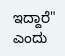ಇದ್ದಾರೆ" ಎಂದು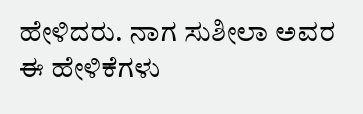ಹೇಳಿದರು. ನಾಗ ಸುಶೀಲಾ ಅವರ ಈ ಹೇಳಿಕೆಗಳು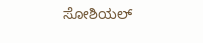ಸೋಶಿಯಲ್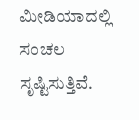ಮೀಡಿಯಾದಲ್ಲಿ ಸಂಚಲ ಸೃಷ್ಟಿಸುತ್ತಿವೆ.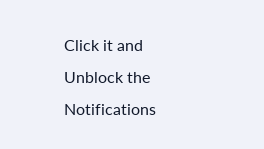Click it and Unblock the Notifications